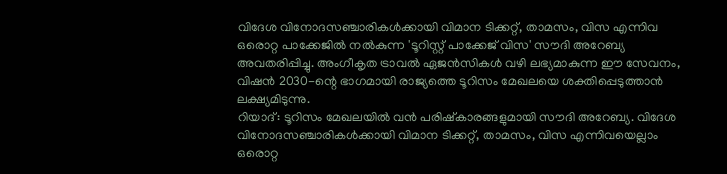വിദേശ വിനോദസഞ്ചാരികൾക്കായി വിമാന ടിക്കറ്റ്, താമസം, വിസ എന്നിവ ഒരൊറ്റ പാക്കേജിൽ നൽകുന്ന 'ടൂറിസ്റ്റ് പാക്കേജ് വിസ' സൗദി അറേബ്യ അവതരിപ്പിച്ചു. അംഗീകൃത ട്രാവൽ ഏജൻസികൾ വഴി ലഭ്യമാകുന്ന ഈ സേവനം, വിഷൻ 2030-ന്റെ ഭാഗമായി രാജ്യത്തെ ടൂറിസം മേഖലയെ ശക്തിപ്പെടുത്താൻ ലക്ഷ്യമിടുന്നു.
റിയാദ്: ടൂറിസം മേഖലയിൽ വൻ പരിഷ്കാരങ്ങളുമായി സൗദി അറേബ്യ. വിദേശ വിനോദസഞ്ചാരികൾക്കായി വിമാന ടിക്കറ്റ്, താമസം, വിസ എന്നിവയെല്ലാം ഒരൊറ്റ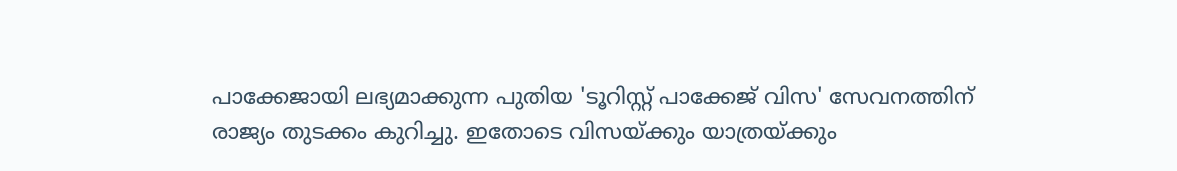പാക്കേജായി ലഭ്യമാക്കുന്ന പുതിയ 'ടൂറിസ്റ്റ് പാക്കേജ് വിസ' സേവനത്തിന് രാജ്യം തുടക്കം കുറിച്ചു. ഇതോടെ വിസയ്ക്കും യാത്രയ്ക്കും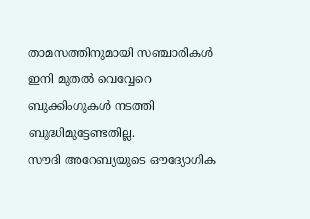താമസത്തിനുമായി സഞ്ചാരികൾ ഇനി മുതൽ വെവ്വേറെ ബുക്കിംഗുകൾ നടത്തി ബുദ്ധിമുട്ടേണ്ടതില്ല.
സൗദി അറേബ്യയുടെ ഔദ്യോഗിക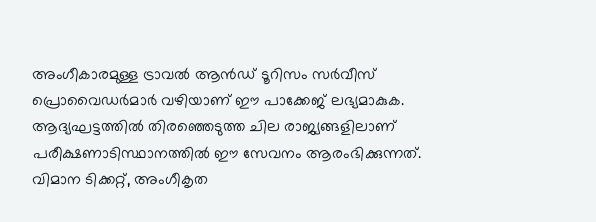അംഗീകാരമുള്ള ട്രാവൽ ആൻഡ് ടൂറിസം സർവീസ് പ്രൊവൈഡർമാർ വഴിയാണ് ഈ പാക്കേജ് ലഭ്യമാകുക. ആദ്യഘട്ടത്തിൽ തിരഞ്ഞെടുത്ത ചില രാജ്യങ്ങളിലാണ് പരീക്ഷണാടിസ്ഥാനത്തിൽ ഈ സേവനം ആരംഭിക്കുന്നത്. വിമാന ടിക്കറ്റ്, അംഗീകൃത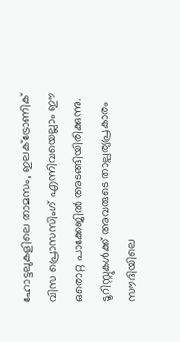ഹോട്ടലുകളിലെ താമസം, ഇലക്ട്രോണിക് വിസ പ്രൊസസിംഗ് എന്നിവയെല്ലാം ഈ ഒരൊറ്റ പാക്കേജിൽ അടങ്ങിയിരിക്കുന്നു. ടൂറിസ്റ്റുകൾക്ക് അവരുടെ താല്പര്യപ്രകാരം സൗദിയിലെ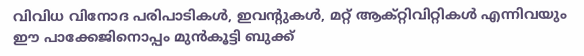വിവിധ വിനോദ പരിപാടികൾ, ഇവന്റുകൾ, മറ്റ് ആക്റ്റിവിറ്റികൾ എന്നിവയും ഈ പാക്കേജിനൊപ്പം മുൻകൂട്ടി ബുക്ക്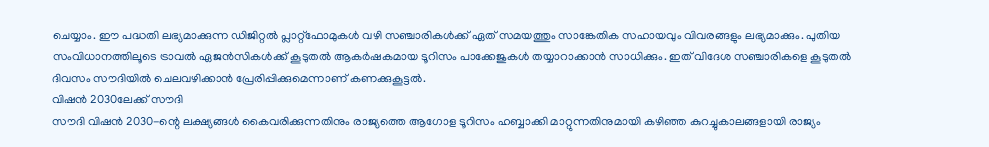ചെയ്യാം. ഈ പദ്ധതി ലഭ്യമാക്കുന്ന ഡിജിറ്റൽ പ്ലാറ്റ്ഫോമുകൾ വഴി സഞ്ചാരികൾക്ക് ഏത് സമയത്തും സാങ്കേതിക സഹായവും വിവരങ്ങളും ലഭ്യമാക്കും. പുതിയ സംവിധാനത്തിലൂടെ ട്രാവൽ ഏജൻസികൾക്ക് കൂടുതൽ ആകർഷകമായ ടൂറിസം പാക്കേജുകൾ തയ്യാറാക്കാൻ സാധിക്കും. ഇത് വിദേശ സഞ്ചാരികളെ കൂടുതൽ ദിവസം സൗദിയിൽ ചെലവഴിക്കാൻ പ്രേരിപ്പിക്കുമെന്നാണ് കണക്കുകൂട്ടൽ.
വിഷൻ 2030ലേക്ക് സൗദി
സൗദി വിഷൻ 2030-ന്റെ ലക്ഷ്യങ്ങൾ കൈവരിക്കുന്നതിനും രാജ്യത്തെ ആഗോള ടൂറിസം ഹബ്ബാക്കി മാറ്റുന്നതിനുമായി കഴിഞ്ഞ കുറച്ചുകാലങ്ങളായി രാജ്യം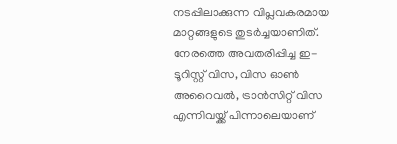നടപ്പിലാക്കുന്ന വിപ്ലവകരമായ മാറ്റങ്ങളുടെ തുടർച്ചയാണിത്. നേരത്തെ അവതരിപ്പിച്ച ഇ-ടൂറിസ്റ്റ് വിസ, വിസ ഓൺ അറൈവൽ, ട്രാൻസിറ്റ് വിസ എന്നിവയ്ക്ക് പിന്നാലെയാണ്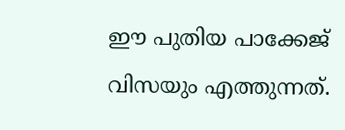ഈ പുതിയ പാക്കേജ് വിസയും എത്തുന്നത്.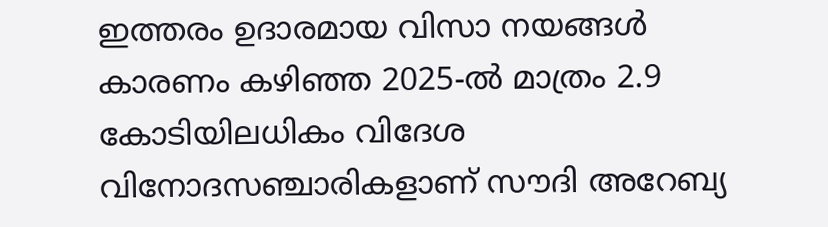ഇത്തരം ഉദാരമായ വിസാ നയങ്ങൾ കാരണം കഴിഞ്ഞ 2025-ൽ മാത്രം 2.9 കോടിയിലധികം വിദേശ വിനോദസഞ്ചാരികളാണ് സൗദി അറേബ്യ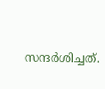സന്ദർശിച്ചത്.